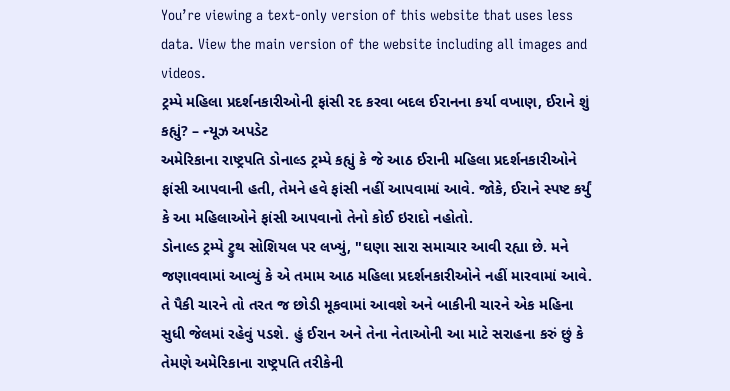You’re viewing a text-only version of this website that uses less data. View the main version of the website including all images and videos.
ટ્રમ્પે મહિલા પ્રદર્શનકારીઓની ફાંસી રદ કરવા બદલ ઈરાનના કર્યા વખાણ, ઈરાને શું કહ્યું? – ન્યૂઝ અપડેટ
અમેરિકાના રાષ્ટ્રપતિ ડોનાલ્ડ ટ્રમ્પે કહ્યું કે જે આઠ ઈરાની મહિલા પ્રદર્શનકારીઓને ફાંસી આપવાની હતી, તેમને હવે ફાંસી નહીં આપવામાં આવે. જોકે, ઈરાને સ્પષ્ટ કર્યું કે આ મહિલાઓને ફાંસી આપવાનો તેનો કોઈ ઇરાદો નહોતો.
ડોનાલ્ડ ટ્રમ્પે ટ્રુથ સોશિયલ પર લખ્યું, "ઘણા સારા સમાચાર આવી રહ્યા છે. મને જણાવવામાં આવ્યું કે એ તમામ આઠ મહિલા પ્રદર્શનકારીઓને નહીં મારવામાં આવે. તે પૈકી ચારને તો તરત જ છોડી મૂકવામાં આવશે અને બાકીની ચારને એક મહિના સુધી જેલમાં રહેવું પડશે. હું ઈરાન અને તેના નેતાઓની આ માટે સરાહના કરું છું કે તેમણે અમેરિકાના રાષ્ટ્રપતિ તરીકેની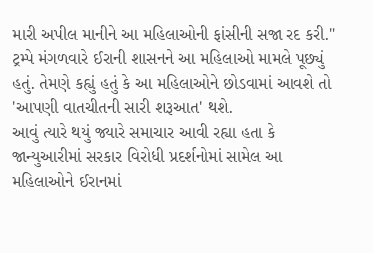મારી અપીલ માનીને આ મહિલાઓની ફાંસીની સજા રદ કરી."
ટ્રમ્પે મંગળવારે ઈરાની શાસનને આ મહિલાઓ મામલે પૂછ્યું હતું. તેમણે કહ્યું હતું કે આ મહિલાઓને છોડવામાં આવશે તો 'આપણી વાતચીતની સારી શરૂઆત' થશે.
આવું ત્યારે થયું જ્યારે સમાચાર આવી રહ્યા હતા કે જાન્યુઆરીમાં સરકાર વિરોધી પ્રદર્શનોમાં સામેલ આ મહિલાઓને ઈરાનમાં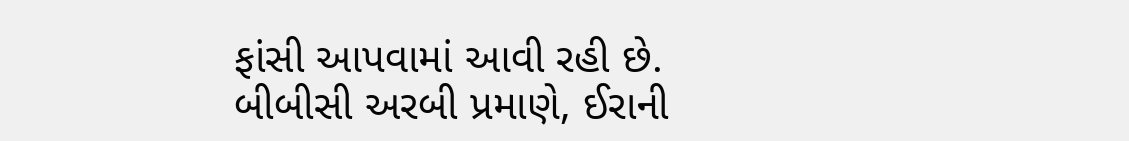ફાંસી આપવામાં આવી રહી છે.
બીબીસી અરબી પ્રમાણે, ઈરાની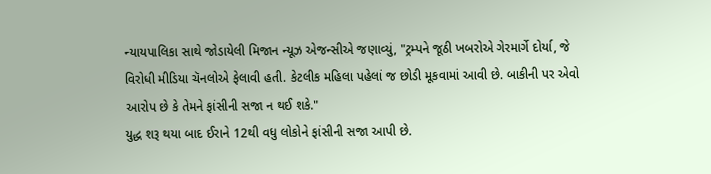ન્યાયપાલિકા સાથે જોડાયેલી મિજાન ન્યૂઝ એજન્સીએ જણાવ્યું, "ટ્રમ્પને જૂઠી ખબરોએ ગેરમાર્ગે દોર્યા, જે વિરોધી મીડિયા ચૅનલોએ ફેલાવી હતી. કેટલીક મહિલા પહેલાં જ છોડી મૂકવામાં આવી છે. બાકીની પર એવો આરોપ છે કે તેમને ફાંસીની સજા ન થઈ શકે."
યુદ્ધ શરૂ થયા બાદ ઈરાને 12થી વધુ લોકોને ફાંસીની સજા આપી છે.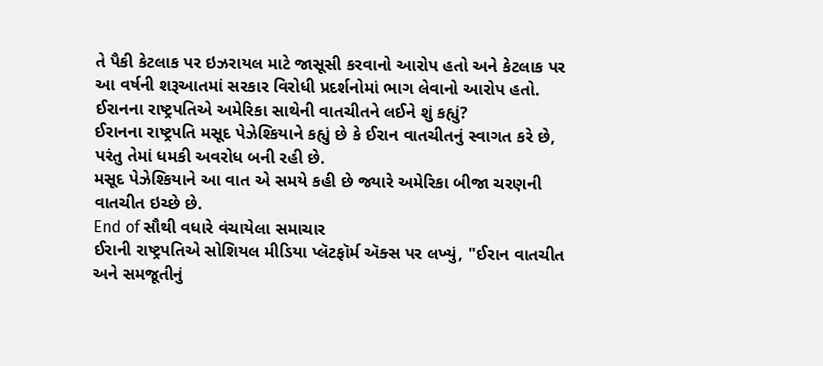તે પૈકી કેટલાક પર ઇઝરાયલ માટે જાસૂસી કરવાનો આરોપ હતો અને કેટલાક પર આ વર્ષની શરૂઆતમાં સરકાર વિરોધી પ્રદર્શનોમાં ભાગ લેવાનો આરોપ હતો.
ઈરાનના રાષ્ટ્રપતિએ અમેરિકા સાથેની વાતચીતને લઈને શું કહ્યું?
ઈરાનના રાષ્ટ્રપતિ મસૂદ પેઝેશ્કિયાને કહ્યું છે કે ઈરાન વાતચીતનું સ્વાગત કરે છે, પરંતુ તેમાં ધમકી અવરોધ બની રહી છે.
મસૂદ પેઝેશ્કિયાને આ વાત એ સમયે કહી છે જ્યારે અમેરિકા બીજા ચરણની વાતચીત ઇચ્છે છે.
End of સૌથી વધારે વંચાયેલા સમાચાર
ઈરાની રાષ્ટ્રપતિએ સોશિયલ મીડિયા પ્લૅટફૉર્મ ઍક્સ પર લખ્યું, "ઈરાન વાતચીત અને સમજૂતીનું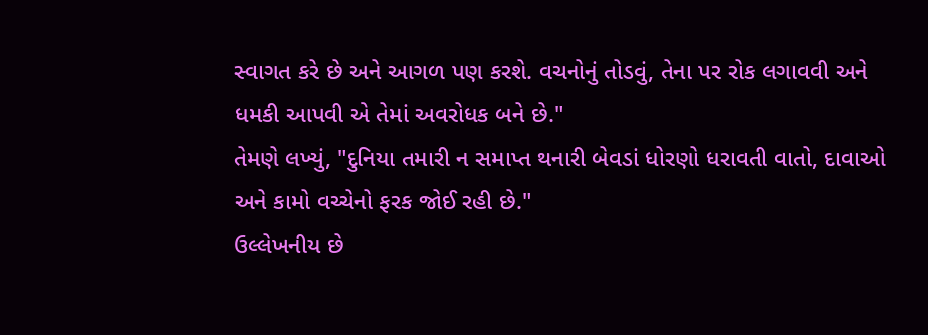સ્વાગત કરે છે અને આગળ પણ કરશે. વચનોનું તોડવું, તેના પર રોક લગાવવી અને ધમકી આપવી એ તેમાં અવરોધક બને છે."
તેમણે લખ્યું, "દુનિયા તમારી ન સમાપ્ત થનારી બેવડાં ધોરણો ધરાવતી વાતો, દાવાઓ અને કામો વચ્ચેનો ફરક જોઈ રહી છે."
ઉલ્લેખનીય છે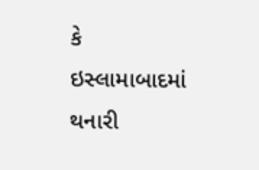કે ઇસ્લામાબાદમાં થનારી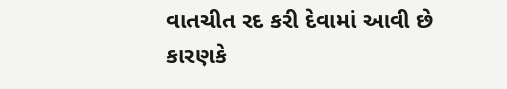વાતચીત રદ કરી દેવામાં આવી છે કારણકે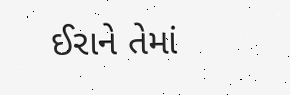ઈરાને તેમાં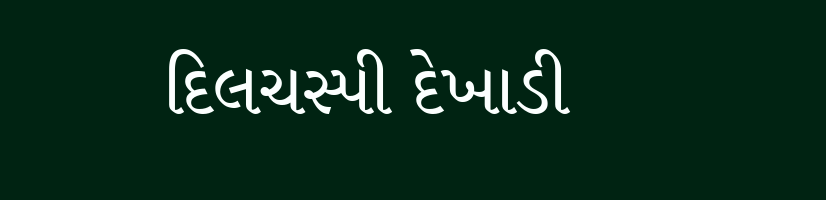દિલચસ્પી દેખાડી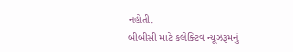નહોતી.
બીબીસી માટે કલેક્ટિવ ન્યૂઝરૂમનું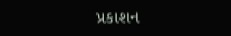પ્રકાશન